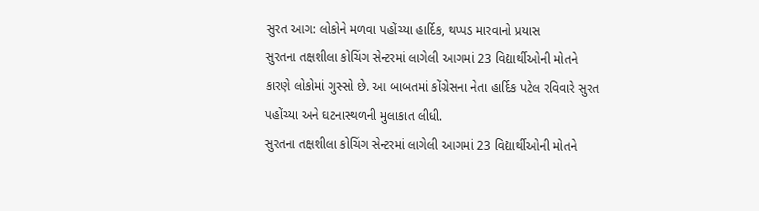સુરત આગ: લોકોને મળવા પહોંચ્યા હાર્દિક, થપ્પડ મારવાનો પ્રયાસ
સુરતના તક્ષશીલા કોચિંગ સેન્ટરમાં લાગેલી આગમાં 23 વિદ્યાર્થીઓની મોતને કારણે લોકોમાં ગુસ્સો છે. આ બાબતમાં કોંગ્રેસના નેતા હાર્દિક પટેલ રવિવારે સુરત પહોંચ્યા અને ઘટનાસ્થળની મુલાકાત લીધી.
સુરતના તક્ષશીલા કોચિંગ સેન્ટરમાં લાગેલી આગમાં 23 વિદ્યાર્થીઓની મોતને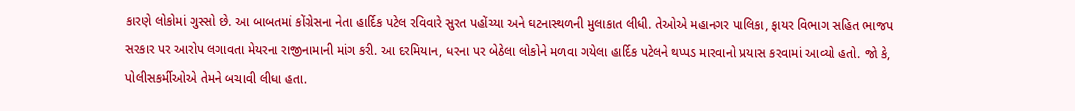કારણે લોકોમાં ગુસ્સો છે. આ બાબતમાં કોંગ્રેસના નેતા હાર્દિક પટેલ રવિવારે સુરત પહોંચ્યા અને ઘટનાસ્થળની મુલાકાત લીધી. તેઓએ મહાનગર પાલિકા, ફાયર વિભાગ સહિત ભાજપ સરકાર પર આરોપ લગાવતા મેયરના રાજીનામાની માંગ કરી. આ દરમિયાન, ધરના પર બેઠેલા લોકોને મળવા ગયેલા હાર્દિક પટેલને થપ્પડ મારવાનો પ્રયાસ કરવામાં આવ્યો હતો. જો કે, પોલીસકર્મીઓએ તેમને બચાવી લીધા હતા.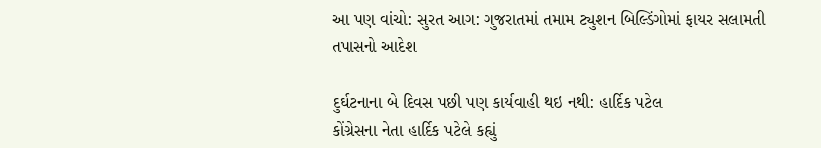આ પણ વાંચો: સુરત આગ: ગુજરાતમાં તમામ ટ્યુશન બિલ્ડિંગોમાં ફાયર સલામતી તપાસનો આદેશ

દુર્ઘટનાના બે દિવસ પછી પણ કાર્યવાહી થઇ નથી: હાર્દિક પટેલ
કોંગ્રેસના નેતા હાર્દિક પટેલે કહ્યું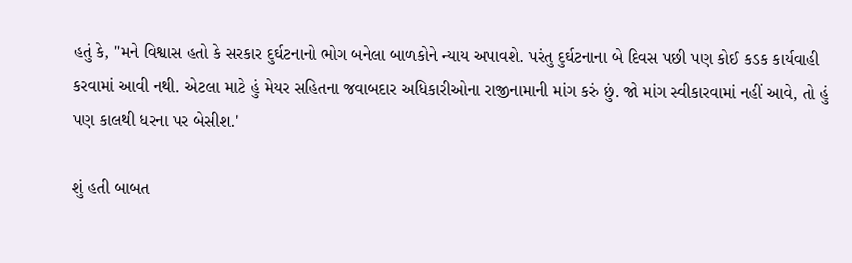હતું કે, "મને વિશ્વાસ હતો કે સરકાર દુર્ઘટનાનો ભોગ બનેલા બાળકોને ન્યાય અપાવશે. પરંતુ દુર્ઘટનાના બે દિવસ પછી પણ કોઈ કડક કાર્યવાહી કરવામાં આવી નથી. એટલા માટે હું મેયર સહિતના જવાબદાર અધિકારીઓના રાજીનામાની માંગ કરું છું. જો માંગ સ્વીકારવામાં નહીં આવે, તો હું પણ કાલથી ધરના પર બેસીશ.'

શું હતી બાબત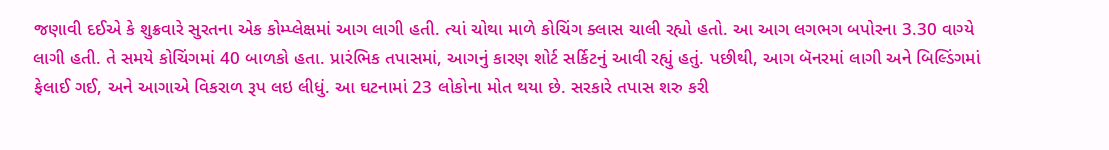જણાવી દઈએ કે શુક્રવારે સુરતના એક કોમ્પ્લેક્ષમાં આગ લાગી હતી. ત્યાં ચોથા માળે કોચિંગ ક્લાસ ચાલી રહ્યો હતો. આ આગ લગભગ બપોરના 3.30 વાગ્યે લાગી હતી. તે સમયે કોચિંગમાં 40 બાળકો હતા. પ્રારંભિક તપાસમાં, આગનું કારણ શોર્ટ સર્કિટનું આવી રહ્યું હતું. પછીથી, આગ બૅનરમાં લાગી અને બિલ્ડિંગમાં ફેલાઈ ગઈ, અને આગાએ વિકરાળ રૂપ લઇ લીધું. આ ઘટનામાં 23 લોકોના મોત થયા છે. સરકારે તપાસ શરુ કરી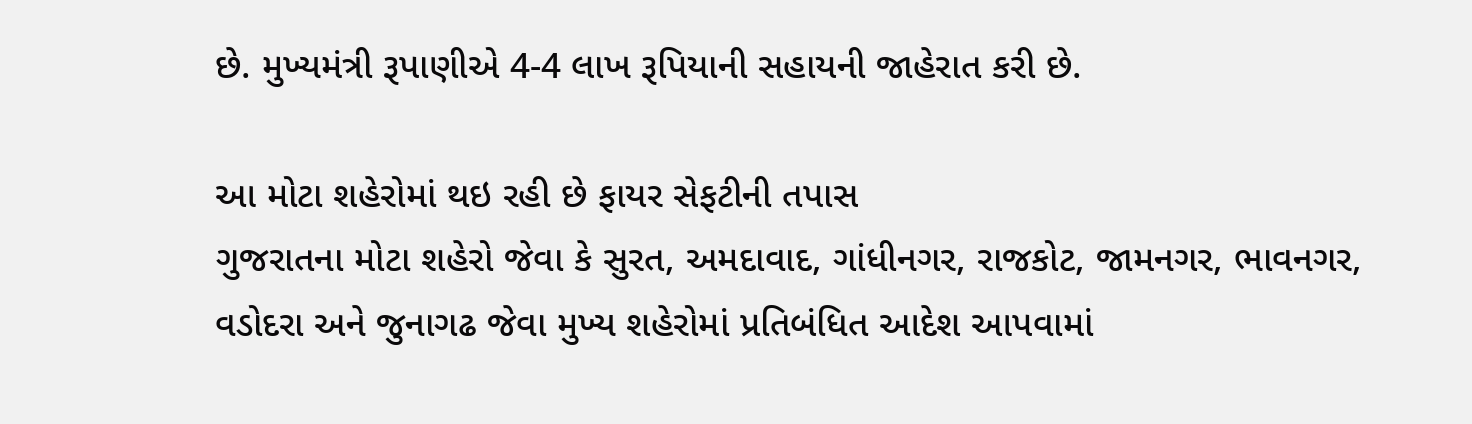છે. મુખ્યમંત્રી રૂપાણીએ 4-4 લાખ રૂપિયાની સહાયની જાહેરાત કરી છે.

આ મોટા શહેરોમાં થઇ રહી છે ફાયર સેફટીની તપાસ
ગુજરાતના મોટા શહેરો જેવા કે સુરત, અમદાવાદ, ગાંધીનગર, રાજકોટ, જામનગર, ભાવનગર, વડોદરા અને જુનાગઢ જેવા મુખ્ય શહેરોમાં પ્રતિબંધિત આદેશ આપવામાં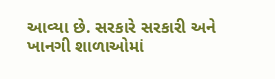આવ્યા છે. સરકારે સરકારી અને ખાનગી શાળાઓમાં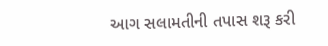આગ સલામતીની તપાસ શરૂ કરી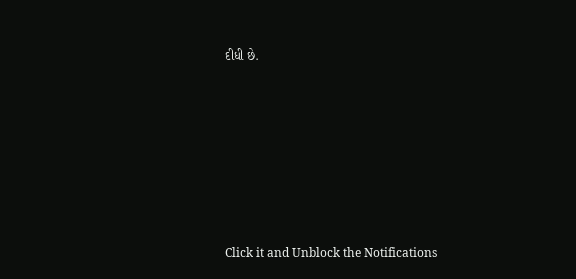દીધી છે.












Click it and Unblock the Notifications